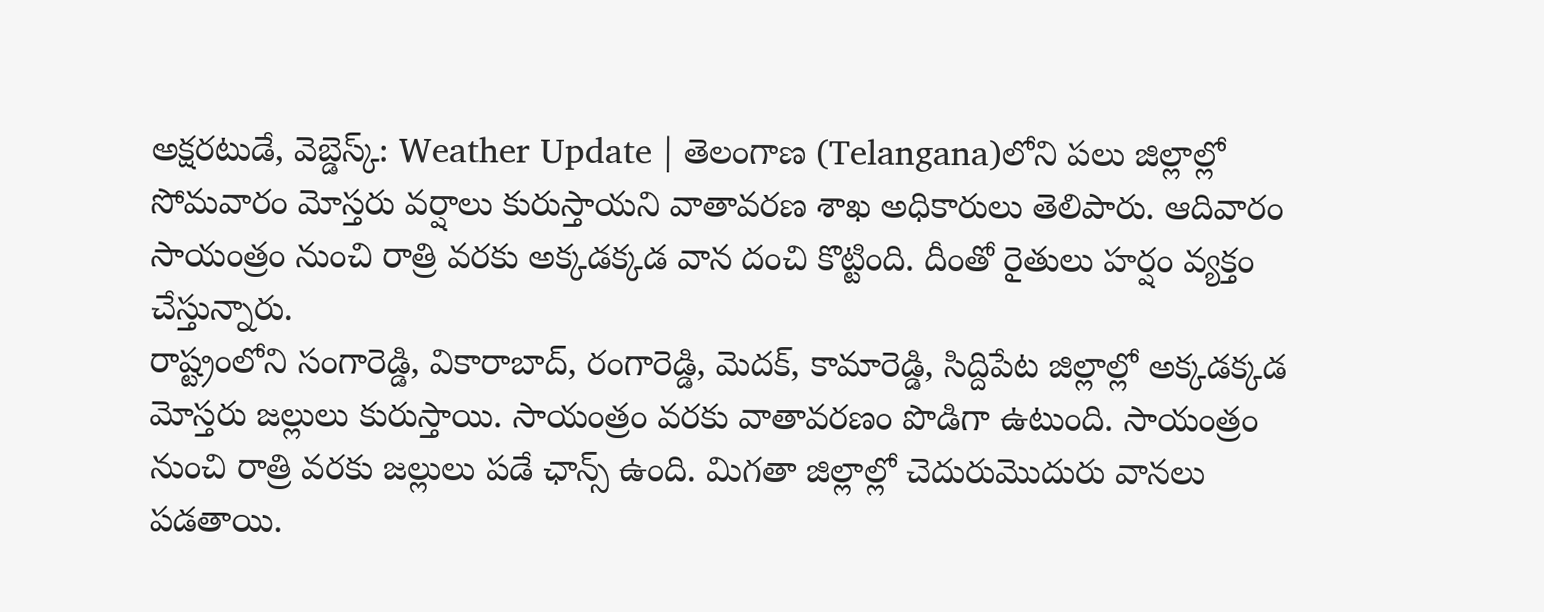అక్షరటుడే, వెబ్డెస్క్: Weather Update | తెలంగాణ (Telangana)లోని పలు జిల్లాల్లో సోమవారం మోస్తరు వర్షాలు కురుస్తాయని వాతావరణ శాఖ అధికారులు తెలిపారు. ఆదివారం సాయంత్రం నుంచి రాత్రి వరకు అక్కడక్కడ వాన దంచి కొట్టింది. దీంతో రైతులు హర్షం వ్యక్తం చేస్తున్నారు.
రాష్ట్రంలోని సంగారెడ్డి, వికారాబాద్, రంగారెడ్డి, మెదక్, కామారెడ్డి, సిద్దిపేట జిల్లాల్లో అక్కడక్కడ మోస్తరు జల్లులు కురుస్తాయి. సాయంత్రం వరకు వాతావరణం పొడిగా ఉటుంది. సాయంత్రం నుంచి రాత్రి వరకు జల్లులు పడే ఛాన్స్ ఉంది. మిగతా జిల్లాల్లో చెదురుమొదురు వానలు పడతాయి.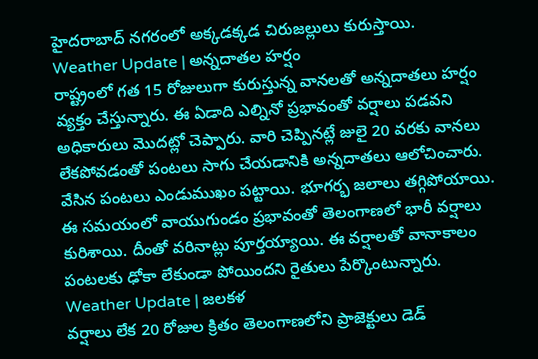హైదరాబాద్ నగరంలో అక్కడక్కడ చిరుజల్లులు కురుస్తాయి.
Weather Update | అన్నదాతల హర్షం
రాష్ట్రంలో గత 15 రోజులుగా కురుస్తున్న వానలతో అన్నదాతలు హర్షం వ్యక్తం చేస్తున్నారు. ఈ ఏడాది ఎల్నినో ప్రభావంతో వర్షాలు పడవని అధికారులు మొదట్లో చెప్పారు. వారి చెప్పినట్లే జులై 20 వరకు వానలు లేకపోవడంతో పంటలు సాగు చేయడానికి అన్నదాతలు ఆలోచించారు. వేసిన పంటలు ఎండుముఖం పట్టాయి. భూగర్భ జలాలు తగ్గిపోయాయి. ఈ సమయంలో వాయుగుండం ప్రభావంతో తెలంగాణలో భారీ వర్షాలు కురిశాయి. దీంతో వరినాట్లు పూర్తయ్యాయి. ఈ వర్షాలతో వానాకాలం పంటలకు ఢోకా లేకుండా పోయిందని రైతులు పేర్కొంటున్నారు.
Weather Update | జలకళ
వర్షాలు లేక 20 రోజుల క్రితం తెలంగాణలోని ప్రాజెక్టులు డెడ్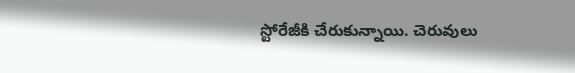స్టోరేజీకి చేరుకున్నాయి. చెరువులు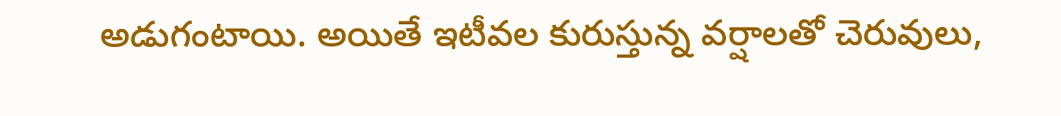అడుగంటాయి. అయితే ఇటీవల కురుస్తున్న వర్షాలతో చెరువులు,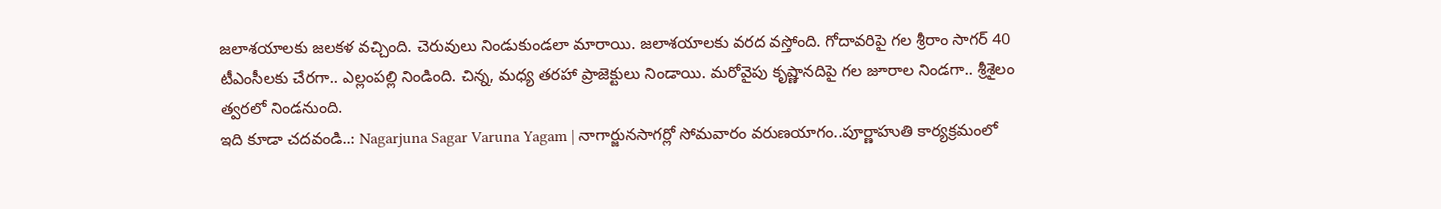జలాశయాలకు జలకళ వచ్చింది. చెరువులు నిండుకుండలా మారాయి. జలాశయాలకు వరద వస్తోంది. గోదావరిపై గల శ్రీరాం సాగర్ 40 టీఎంసీలకు చేరగా.. ఎల్లంపల్లి నిండింది. చిన్న, మధ్య తరహా ప్రాజెక్టులు నిండాయి. మరోవైపు కృష్ణానదిపై గల జూరాల నిండగా.. శ్రీశైలం త్వరలో నిండనుంది.
ఇది కూడా చదవండి..: Nagarjuna Sagar Varuna Yagam | నాగార్జునసాగర్లో సోమవారం వరుణయాగం..పూర్ణాహుతి కార్యక్రమంలో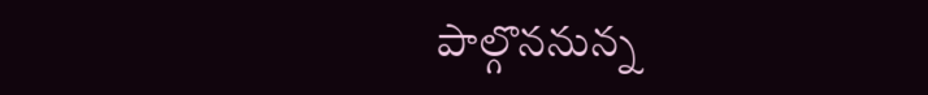పాల్గొననున్న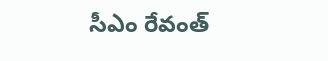సీఎం రేవంత్